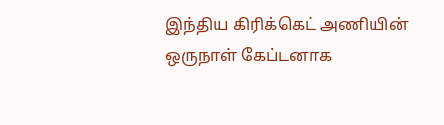இந்திய கிரிக்கெட் அணியின் ஒருநாள் கேப்டனாக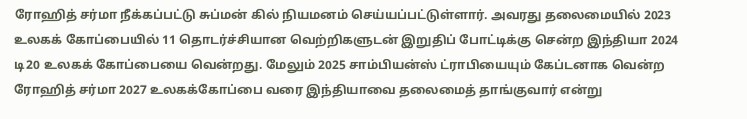ரோஹித் சர்மா நீக்கப்பட்டு சுப்மன் கில் நியமனம் செய்யப்பட்டுள்ளார். அவரது தலைமையில் 2023 உலகக் கோப்பையில் 11 தொடர்ச்சியான வெற்றிகளுடன் இறுதிப் போட்டிக்கு சென்ற இந்தியா 2024 டி20 உலகக் கோப்பையை வென்றது. மேலும் 2025 சாம்பியன்ஸ் ட்ராபியையும் கேப்டனாக வென்ற ரோஹித் சர்மா 2027 உலகக்கோப்பை வரை இந்தியாவை தலைமைத் தாங்குவார் என்று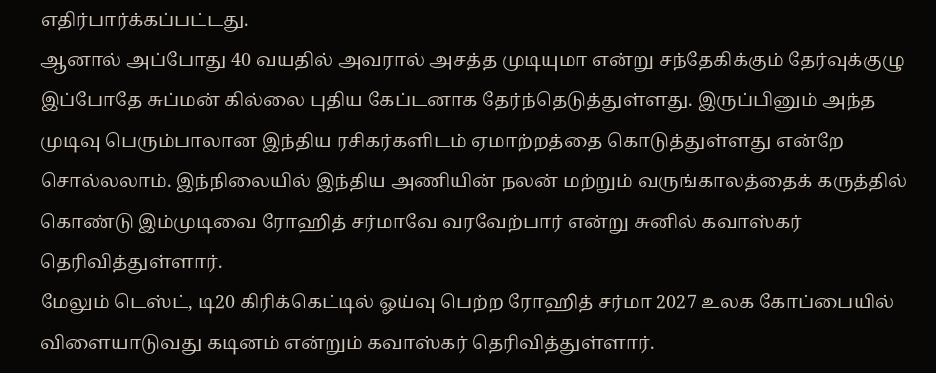எதிர்பார்க்கப்பட்டது.
ஆனால் அப்போது 40 வயதில் அவரால் அசத்த முடியுமா என்று சந்தேகிக்கும் தேர்வுக்குழு இப்போதே சுப்மன் கில்லை புதிய கேப்டனாக தேர்ந்தெடுத்துள்ளது. இருப்பினும் அந்த முடிவு பெரும்பாலான இந்திய ரசிகர்களிடம் ஏமாற்றத்தை கொடுத்துள்ளது என்றே சொல்லலாம். இந்நிலையில் இந்திய அணியின் நலன் மற்றும் வருங்காலத்தைக் கருத்தில் கொண்டு இம்முடிவை ரோஹித் சர்மாவே வரவேற்பார் என்று சுனில் கவாஸ்கர் தெரிவித்துள்ளார்.
மேலும் டெஸ்ட், டி20 கிரிக்கெட்டில் ஓய்வு பெற்ற ரோஹித் சர்மா 2027 உலக கோப்பையில் விளையாடுவது கடினம் என்றும் கவாஸ்கர் தெரிவித்துள்ளார்.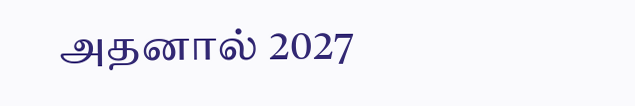அதனால் 2027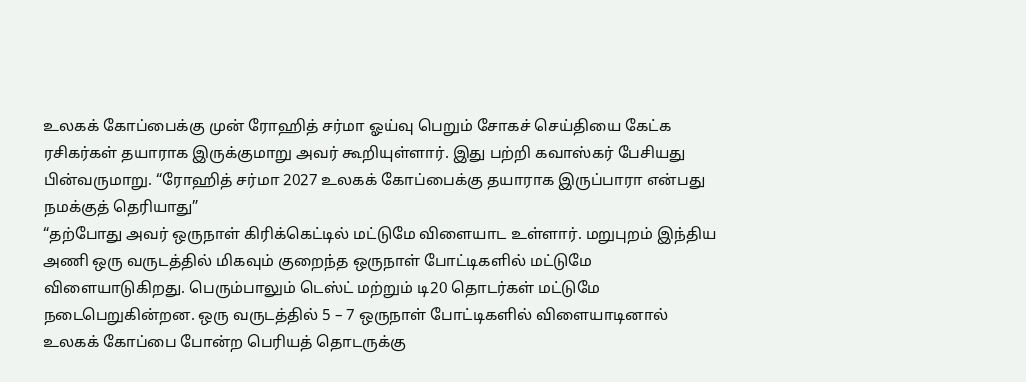உலகக் கோப்பைக்கு முன் ரோஹித் சர்மா ஓய்வு பெறும் சோகச் செய்தியை கேட்க ரசிகர்கள் தயாராக இருக்குமாறு அவர் கூறியுள்ளார். இது பற்றி கவாஸ்கர் பேசியது பின்வருமாறு. “ரோஹித் சர்மா 2027 உலகக் கோப்பைக்கு தயாராக இருப்பாரா என்பது நமக்குத் தெரியாது”
“தற்போது அவர் ஒருநாள் கிரிக்கெட்டில் மட்டுமே விளையாட உள்ளார். மறுபுறம் இந்திய அணி ஒரு வருடத்தில் மிகவும் குறைந்த ஒருநாள் போட்டிகளில் மட்டுமே விளையாடுகிறது. பெரும்பாலும் டெஸ்ட் மற்றும் டி20 தொடர்கள் மட்டுமே நடைபெறுகின்றன. ஒரு வருடத்தில் 5 – 7 ஒருநாள் போட்டிகளில் விளையாடினால் உலகக் கோப்பை போன்ற பெரியத் தொடருக்கு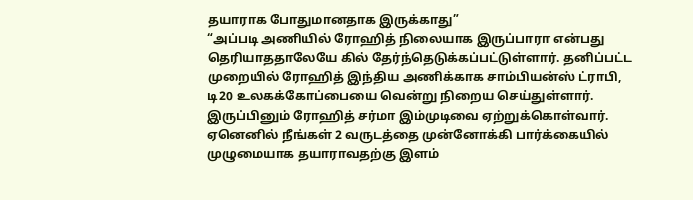தயாராக போதுமானதாக இருக்காது”
“அப்படி அணியில் ரோஹித் நிலையாக இருப்பாரா என்பது தெரியாததாலேயே கில் தேர்ந்தெடுக்கப்பட்டுள்ளார். தனிப்பட்ட முறையில் ரோஹித் இந்திய அணிக்காக சாம்பியன்ஸ் ட்ராபி, டி20 உலகக்கோப்பையை வென்று நிறைய செய்துள்ளார். இருப்பினும் ரோஹித் சர்மா இம்முடிவை ஏற்றுக்கொள்வார். ஏனெனில் நீங்கள் 2 வருடத்தை முன்னோக்கி பார்க்கையில் முழுமையாக தயாராவதற்கு இளம்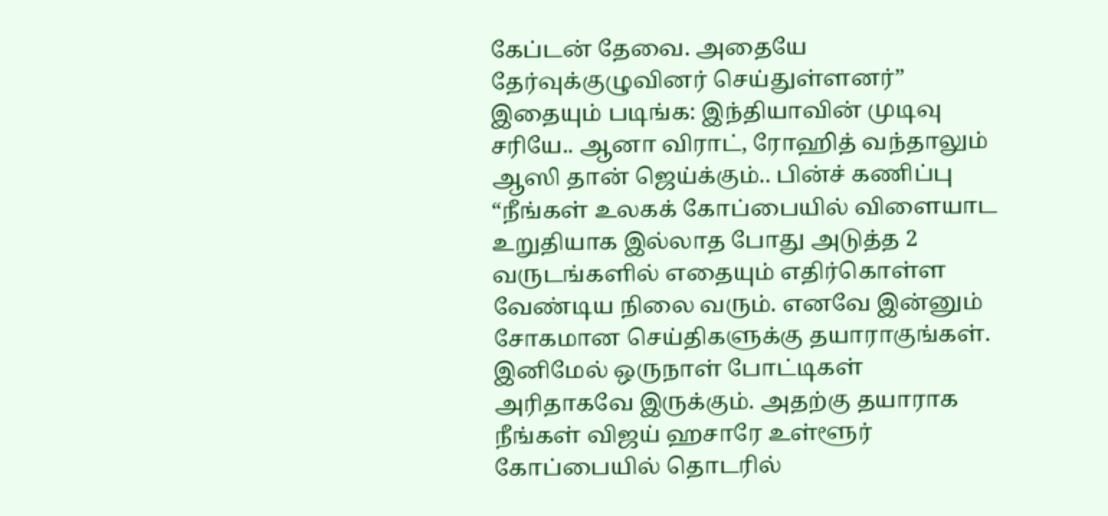கேப்டன் தேவை. அதையே தேர்வுக்குழுவினர் செய்துள்ளனர்”
இதையும் படிங்க: இந்தியாவின் முடிவு சரியே.. ஆனா விராட், ரோஹித் வந்தாலும் ஆஸி தான் ஜெய்க்கும்.. பின்ச் கணிப்பு
“நீங்கள் உலகக் கோப்பையில் விளையாட உறுதியாக இல்லாத போது அடுத்த 2 வருடங்களில் எதையும் எதிர்கொள்ள வேண்டிய நிலை வரும். எனவே இன்னும் சோகமான செய்திகளுக்கு தயாராகுங்கள். இனிமேல் ஒருநாள் போட்டிகள் அரிதாகவே இருக்கும். அதற்கு தயாராக நீங்கள் விஜய் ஹசாரே உள்ளூர் கோப்பையில் தொடரில்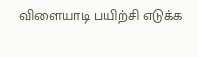விளையாடி பயிற்சி எடுக்க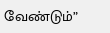வேண்டும்”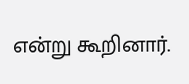என்று கூறினார்.